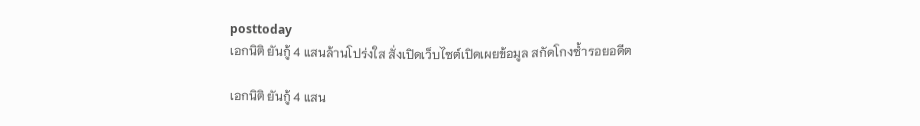posttoday
เอกนิติ ยันกู้ 4 แสนล้านโปร่งใส สั่งเปิดเว็บไซต์เปิดเผยข้อมูล สกัดโกงซ้ำรอยอดีต

เอกนิติ ยันกู้ 4 แสน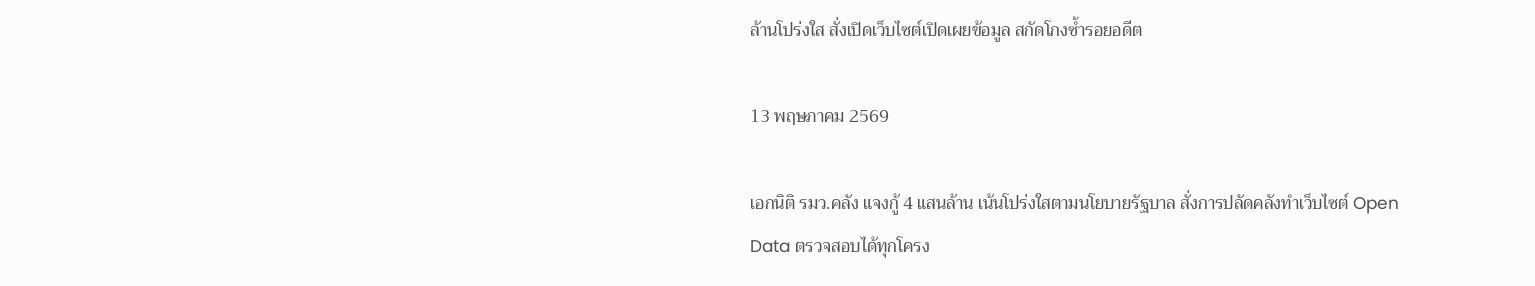ล้านโปร่งใส สั่งเปิดเว็บไซต์เปิดเผยข้อมูล สกัดโกงซ้ำรอยอดีต

13 พฤษภาคม 2569

เอกนิติ รมว.คลัง แจงกู้ 4 แสนล้าน เน้นโปร่งใสตามนโยบายรัฐบาล สั่งการปลัดคลังทำเว็บไซต์ Open Data ตรวจสอบได้ทุกโครง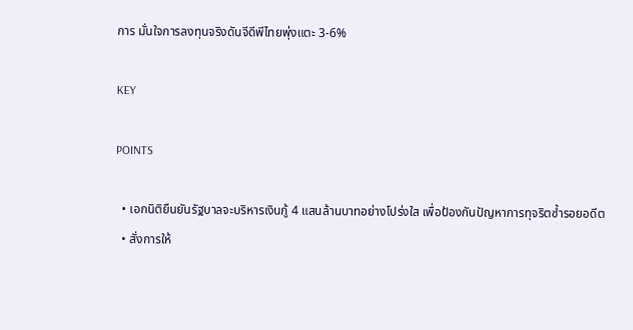การ มั่นใจการลงทุนจริงดันจีดีพีไทยพุ่งแตะ 3-6%

KEY

POINTS

  • เอกนิติยืนยันรัฐบาลจะบริหารเงินกู้ 4 แสนล้านบาทอย่างโปร่งใส เพื่อป้องกันปัญหาการทุจริตซ้ำรอยอดีต
  • สั่งการให้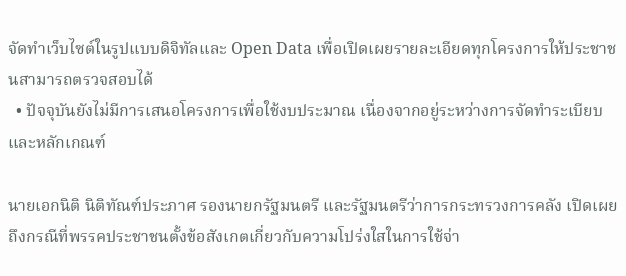จัดทำเว็บไซต์ในรูปแบบดิจิทัลและ Open Data เพื่อเปิดเผยรายละเอียดทุกโครงการให้ประชาชนสามารถตรวจสอบได้
  • ปัจจุบันยังไม่มีการเสนอโครงการเพื่อใช้งบประมาณ เนื่องจากอยู่ระหว่างการจัดทำระเบียบและหลักเกณฑ์

นายเอกนิติ นิติทัณฑ์ประภาศ รองนายกรัฐมนตรี และรัฐมนตรีว่าการกระทรวงการคลัง เปิดเผยถึงกรณีที่พรรคประชาชนตั้งข้อสังเกตเกี่ยวกับความโปร่งใสในการใช้จ่า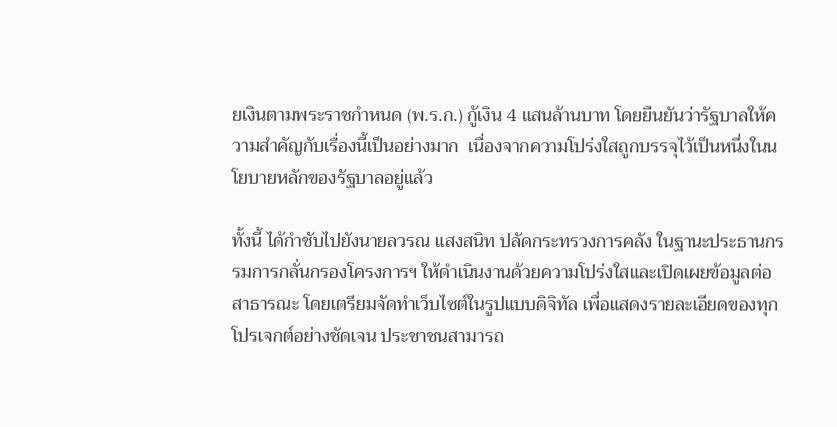ยเงินตามพระราชกำหนด (พ.ร.ก.) กู้เงิน 4 แสนล้านบาท โดยยืนยันว่ารัฐบาลให้ความสำคัญกับเรื่องนี้เป็นอย่างมาก  เนื่องจากความโปร่งใสถูกบรรจุไว้เป็นหนึ่งในนโยบายหลักของรัฐบาลอยู่แล้ว

ทั้งนี้ ได้กำชับไปยังนายลวรณ แสงสนิท ปลัดกระทรวงการคลัง ในฐานะประธานกรรมการกลั่นกรองโครงการฯ ให้ดำเนินงานด้วยความโปร่งใสและเปิดเผยข้อมูลต่อสาธารณะ โดยเตรียมจัดทำเว็บไซต์ในรูปแบบดิจิทัล เพื่อแสดงรายละเอียดของทุกโปรเจกต์อย่างชัดเจน ประชาชนสามารถ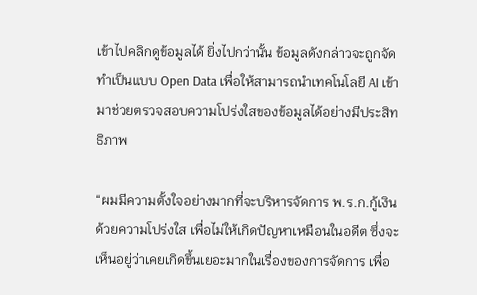เข้าไปคลิกดูข้อมูลได้ ยิ่งไปกว่านั้น ข้อมูลดังกล่าวจะถูกจัดทำเป็นแบบ Open Data เพื่อให้สามารถนำเทคโนโลยี AI เข้ามาช่วยตรวจสอบความโปร่งใสของข้อมูลได้อย่างมีประสิทธิภาพ

“ผมมีความตั้งใจอย่างมากที่จะบริหารจัดการ พ.ร.ก.กู้เงินด้วยความโปร่งใส เพื่อไม่ให้เกิดปัญหาเหมือนในอดีต ซึ่งจะเห็นอยู่ว่าเคยเกิดขึ้นเยอะมากในเรื่องของการจัดการ เพื่อ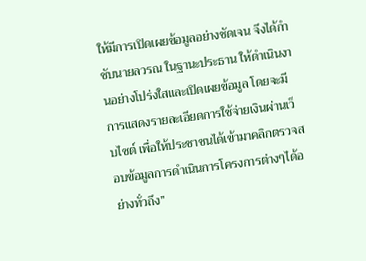ให้มีการเปิดเผยข้อมูลอย่างชัดเจน จึงได้กำชับนายลวรณ ในฐานะประธาน ให้ดำเนินงานอย่างโปร่งใสและเปิดเผยข้อมูล โดยจะมีการแสดงรายละเอียดการใช้จ่ายเงินผ่านเว็บไซต์ เพื่อให้ประชาชนได้เข้ามาคลิกตรวจสอบข้อมูลการดำเนินการโครงการต่างๆได้อย่างทั่วถึง”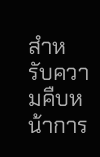สำหรับความคืบหน้าการ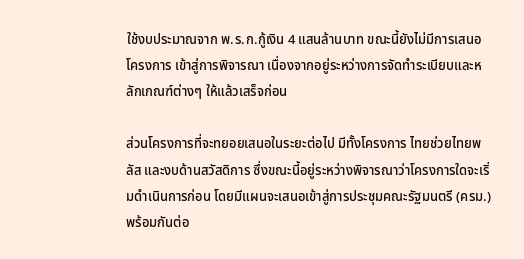ใช้งบประมาณจาก พ.ร.ก.กู้เงิน 4 แสนล้านบาท ขณะนี้ยังไม่มีการเสนอ โครงการ เข้าสู่การพิจารณา เนื่องจากอยู่ระหว่างการจัดทำระเบียบและหลักเกณฑ์ต่างๆ ให้แล้วเสร็จก่อน

ส่วนโครงการที่จะทยอยเสนอในระยะต่อไป มีทั้งโครงการ ไทยช่วยไทยพลัส และงบด้านสวัสดิการ ซึ่งขณะนี้อยู่ระหว่างพิจารณาว่าโครงการใดจะเริ่มดำเนินการก่อน โดยมีแผนจะเสนอเข้าสู่การประชุมคณะรัฐมนตรี (ครม.) พร้อมกันต่อ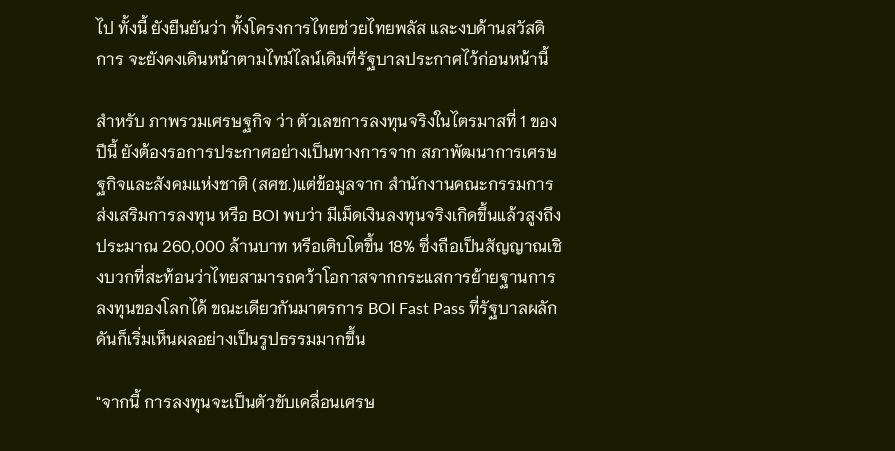ไป ทั้งนี้ ยังยืนยันว่า ทั้งโครงการไทยช่วยไทยพลัส และงบด้านสวัสดิการ จะยังคงเดินหน้าตามไทม์ไลน์เดิมที่รัฐบาลประกาศไว้ก่อนหน้านี้

สำหรับ ภาพรวมเศรษฐกิจ ว่า ตัวเลขการลงทุนจริงในไตรมาสที่ 1 ของปีนี้ ยังต้องรอการประกาศอย่างเป็นทางการจาก สภาพัฒนาการเศรษฐกิจและสังคมแห่งชาติ (สศช.)แต่ข้อมูลจาก สำนักงานคณะกรรมการส่งเสริมการลงทุน หรือ BOI พบว่า มีเม็ดเงินลงทุนจริงเกิดขึ้นแล้วสูงถึงประมาณ 260,000 ล้านบาท หรือเติบโตขึ้น 18% ซึ่งถือเป็นสัญญาณเชิงบวกที่สะท้อนว่าไทยสามารถคว้าโอกาสจากกระแสการย้ายฐานการลงทุนของโลกได้ ขณะเดียวกันมาตรการ BOI Fast Pass ที่รัฐบาลผลักดันก็เริ่มเห็นผลอย่างเป็นรูปธรรมมากขึ้น

"จากนี้ การลงทุนจะเป็นตัวขับเคลื่อนเศรษ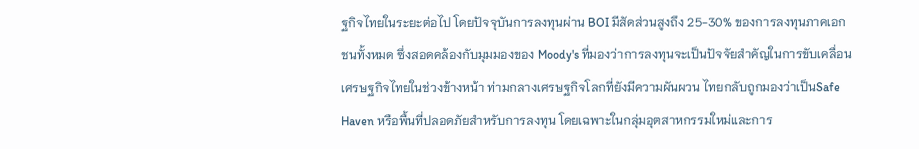ฐกิจไทยในระยะต่อไป โดยปัจจุบันการลงทุนผ่าน BOI มีสัดส่วนสูงถึง 25-30% ของการลงทุนภาคเอกชนทั้งหมด ซึ่งสอดคล้องกับมุมมองของ Moody's ที่มองว่าการลงทุนจะเป็นปัจจัยสำคัญในการขับเคลื่อนเศรษฐกิจไทยในช่วงข้างหน้า ท่ามกลางเศรษฐกิจโลกที่ยังมีความผันผวน ไทยกลับถูกมองว่าเป็นSafe Haven หรือพื้นที่ปลอดภัยสำหรับการลงทุน โดยเฉพาะในกลุ่มอุตสาหกรรมใหม่และการ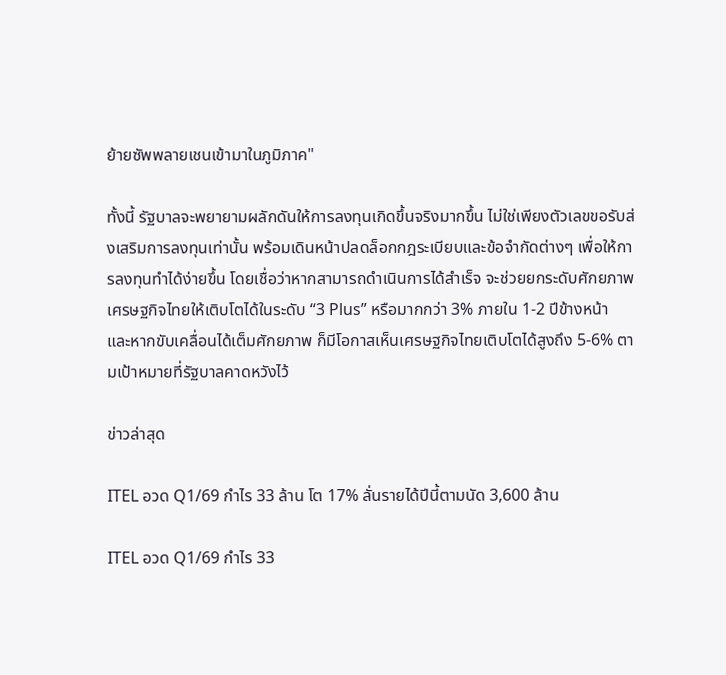ย้ายซัพพลายเชนเข้ามาในภูมิภาค"

ทั้งนี้ รัฐบาลจะพยายามผลักดันให้การลงทุนเกิดขึ้นจริงมากขึ้น ไม่ใช่เพียงตัวเลขขอรับส่งเสริมการลงทุนเท่านั้น พร้อมเดินหน้าปลดล็อกกฎระเบียบและข้อจำกัดต่างๆ เพื่อให้การลงทุนทำได้ง่ายขึ้น โดยเชื่อว่าหากสามารถดำเนินการได้สำเร็จ จะช่วยยกระดับศักยภาพเศรษฐกิจไทยให้เติบโตได้ในระดับ “3 Plus” หรือมากกว่า 3% ภายใน 1-2 ปีข้างหน้า และหากขับเคลื่อนได้เต็มศักยภาพ ก็มีโอกาสเห็นเศรษฐกิจไทยเติบโตได้สูงถึง 5-6% ตามเป้าหมายที่รัฐบาลคาดหวังไว้

ข่าวล่าสุด

ITEL อวด Q1/69 กำไร 33 ล้าน โต 17% ลั่นรายได้ปีนี้ตามนัด 3,600 ล้าน

ITEL อวด Q1/69 กำไร 33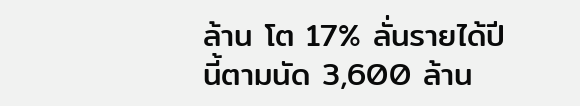ล้าน โต 17% ลั่นรายได้ปีนี้ตามนัด 3,600 ล้าน